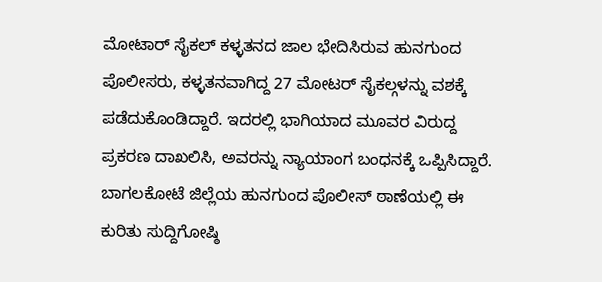ಮೋಟಾರ್ ಸೈಕಲ್ ಕಳ್ಳತನದ ಜಾಲ ಭೇದಿಸಿರುವ ಹುನಗುಂದ ಪೊಲೀಸರು, ಕಳ್ಳತನವಾಗಿದ್ದ 27 ಮೋಟರ್ ಸೈಕಲ್ಗಳನ್ನು ವಶಕ್ಕೆ ಪಡೆದುಕೊಂಡಿದ್ದಾರೆ. ಇದರಲ್ಲಿ ಭಾಗಿಯಾದ ಮೂವರ ವಿರುದ್ದ ಪ್ರಕರಣ ದಾಖಲಿಸಿ, ಅವರನ್ನು ನ್ಯಾಯಾಂಗ ಬಂಧನಕ್ಕೆ ಒಪ್ಪಿಸಿದ್ದಾರೆ.
ಬಾಗಲಕೋಟೆ ಜಿಲ್ಲೆಯ ಹುನಗುಂದ ಪೊಲೀಸ್ ಠಾಣೆಯಲ್ಲಿ ಈ ಕುರಿತು ಸುದ್ದಿಗೋಷ್ಠಿ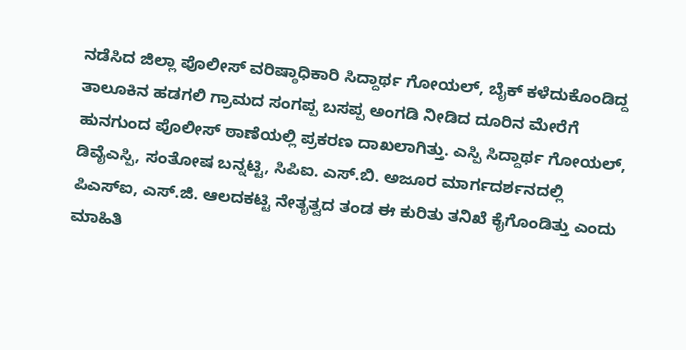ನಡೆಸಿದ ಜಿಲ್ಲಾ ಪೊಲೀಸ್ ವರಿಷ್ಠಾಧಿಕಾರಿ ಸಿದ್ದಾರ್ಥ ಗೋಯಲ್, ಬೈಕ್ ಕಳೆದುಕೊಂಡಿದ್ದ ತಾಲೂಕಿನ ಹಡಗಲಿ ಗ್ರಾಮದ ಸಂಗಪ್ಪ ಬಸಪ್ಪ ಅಂಗಡಿ ನೀಡಿದ ದೂರಿನ ಮೇರೆಗೆ ಹುನಗುಂದ ಪೊಲೀಸ್ ಠಾಣೆಯಲ್ಲಿ ಪ್ರಕರಣ ದಾಖಲಾಗಿತ್ತು. ಎಸ್ಪಿ ಸಿದ್ದಾರ್ಥ ಗೋಯಲ್, ಡಿವೈಎಸ್ಪಿ, ಸಂತೋಷ ಬನ್ನಟ್ಟಿ, ಸಿಪಿಐ. ಎಸ್.ಬಿ. ಅಜೂರ ಮಾರ್ಗದರ್ಶನದಲ್ಲಿ ಪಿಎಸ್ಐ, ಎಸ್.ಜಿ. ಆಲದಕಟ್ಟಿ ನೇತೃತ್ವದ ತಂಡ ಈ ಕುರಿತು ತನಿಖೆ ಕೈಗೊಂಡಿತ್ತು ಎಂದು ಮಾಹಿತಿ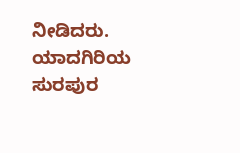ನೀಡಿದರು.
ಯಾದಗಿರಿಯ ಸುರಪುರ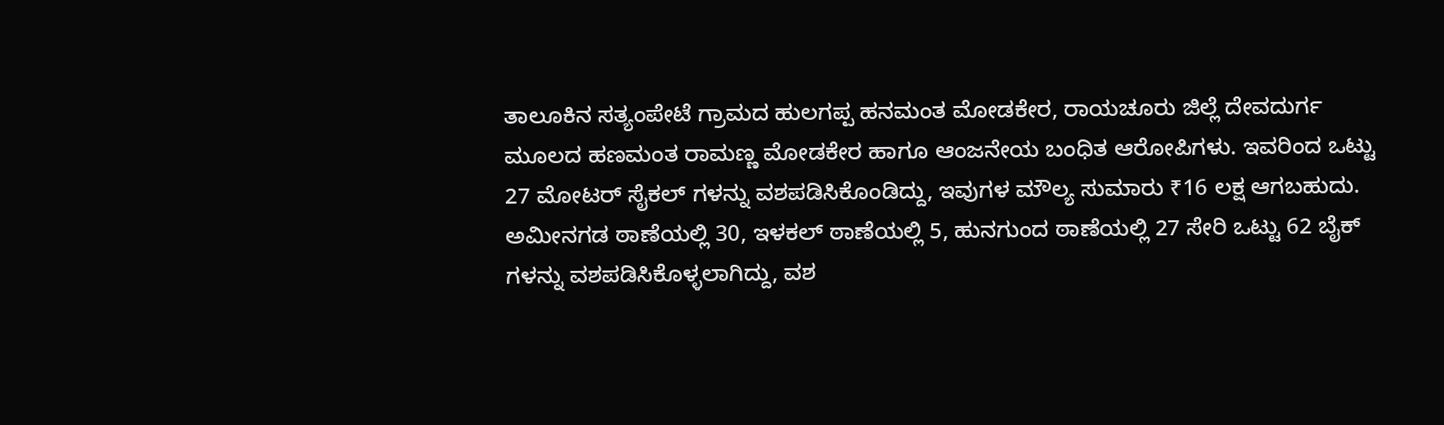ತಾಲೂಕಿನ ಸತ್ಯಂಪೇಟೆ ಗ್ರಾಮದ ಹುಲಗಪ್ಪ ಹನಮಂತ ಮೋಡಕೇರ, ರಾಯಚೂರು ಜಿಲ್ಲೆ ದೇವದುರ್ಗ ಮೂಲದ ಹಣಮಂತ ರಾಮಣ್ಣ ಮೋಡಕೇರ ಹಾಗೂ ಆಂಜನೇಯ ಬಂಧಿತ ಆರೋಪಿಗಳು. ಇವರಿಂದ ಒಟ್ಟು 27 ಮೋಟರ್ ಸೈಕಲ್ ಗಳನ್ನು ವಶಪಡಿಸಿಕೊಂಡಿದ್ದು, ಇವುಗಳ ಮೌಲ್ಯ ಸುಮಾರು ₹16 ಲಕ್ಷ ಆಗಬಹುದು. ಅಮೀನಗಡ ಠಾಣೆಯಲ್ಲಿ 30, ಇಳಕಲ್ ಠಾಣೆಯಲ್ಲಿ 5, ಹುನಗುಂದ ಠಾಣೆಯಲ್ಲಿ 27 ಸೇರಿ ಒಟ್ಟು 62 ಬೈಕ್ ಗಳನ್ನು ವಶಪಡಿಸಿಕೊಳ್ಳಲಾಗಿದ್ದು, ವಶ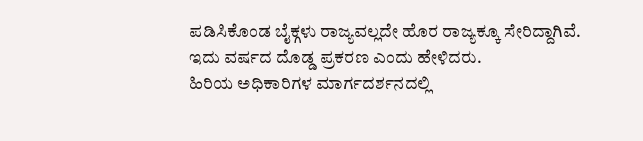ಪಡಿಸಿಕೊಂಡ ಬೈಕ್ಗಳು ರಾಜ್ಯವಲ್ಲದೇ ಹೊರ ರಾಜ್ಯಕ್ಕೂ ಸೇರಿದ್ದಾಗಿವೆ. ಇದು ವರ್ಷದ ದೊಡ್ಡ ಪ್ರಕರಣ ಎಂದು ಹೇಳಿದರು.
ಹಿರಿಯ ಅಧಿಕಾರಿಗಳ ಮಾರ್ಗದರ್ಶನದಲ್ಲಿ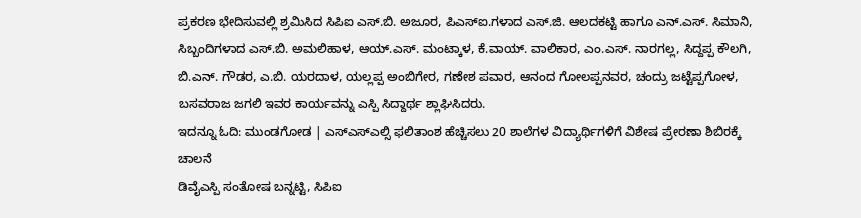ಪ್ರಕರಣ ಭೇದಿಸುವಲ್ಲಿ ಶ್ರಮಿಸಿದ ಸಿಪಿಐ ಎಸ್.ಬಿ. ಅಜೂರ, ಪಿಎಸ್ಐ.ಗಳಾದ ಎಸ್.ಜಿ. ಆಲದಕಟ್ಟಿ ಹಾಗೂ ಎನ್.ಎಸ್. ಸಿಮಾನಿ, ಸಿಬ್ಬಂದಿಗಳಾದ ಎಸ್.ಬಿ. ಅಮಲಿಹಾಳ, ಆಯ್.ಎಸ್. ಮಂಟ್ಕಾಳ, ಕೆ.ವಾಯ್. ವಾಲಿಕಾರ, ಎಂ.ಎಸ್. ನಾರಗಲ್ಲ, ಸಿದ್ದಪ್ಪ ಕೌಲಗಿ, ಬಿ.ಎನ್. ಗೌಡರ, ಎ.ಬಿ. ಯರದಾಳ, ಯಲ್ಲಪ್ಪ ಅಂಬಿಗೇರ, ಗಣೇಶ ಪವಾರ, ಆನಂದ ಗೋಲಪ್ಪನವರ, ಚಂದ್ರು ಜಟ್ಟೆಪ್ಪಗೋಳ, ಬಸವರಾಜ ಜಗಲಿ ಇವರ ಕಾರ್ಯವನ್ನು ಎಸ್ಪಿ ಸಿದ್ದಾರ್ಥ ಶ್ಲಾಘಿಸಿದರು.
ಇದನ್ನೂ ಓದಿ: ಮುಂಡಗೋಡ | ಎಸ್ಎಸ್ಎಲ್ಸಿ ಫಲಿತಾಂಶ ಹೆಚ್ಚಿಸಲು 20 ಶಾಲೆಗಳ ವಿದ್ಯಾರ್ಥಿಗಳಿಗೆ ವಿಶೇಷ ಪ್ರೇರಣಾ ಶಿಬಿರಕ್ಕೆ ಚಾಲನೆ
ಡಿವೈಎಸ್ಪಿ ಸಂತೋಷ ಬನ್ನಟ್ಟಿ, ಸಿಪಿಐ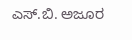ಎಸ್.ಬಿ. ಅಜೂರ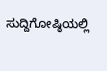ಸುದ್ದಿಗೋಷ್ಠಿಯಲ್ಲಿ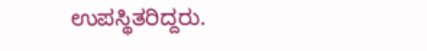ಉಪಸ್ಥಿತರಿದ್ದರು.